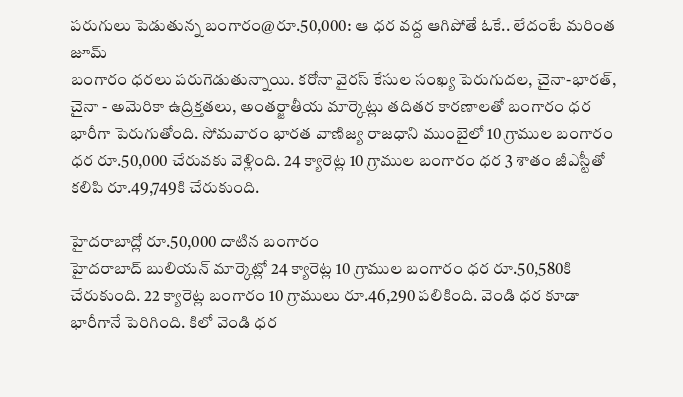పరుగులు పెడుతున్న బంగారం@రూ.50,000: ఆ ధర వద్ద ఆగిపోతే ఓకే.. లేదంటే మరింత జూమ్
బంగారం ధరలు పరుగెడుతున్నాయి. కరోనా వైరస్ కేసుల సంఖ్య పెరుగుదల, చైనా-భారత్, చైనా - అమెరికా ఉద్రిక్తతలు, అంతర్జాతీయ మార్కెట్లు తదితర కారణాలతో బంగారం ధర భారీగా పెరుగుతోంది. సోమవారం భారత వాణిజ్య రాజధాని ముంబైలో 10 గ్రాముల బంగారం ధర రూ.50,000 చేరువకు వెళ్లింది. 24 క్యారెట్ల 10 గ్రాముల బంగారం ధర 3 శాతం జీఎస్టీతో కలిపి రూ.49,749కి చేరుకుంది.

హైదరాబాద్లో రూ.50,000 దాటిన బంగారం
హైదరాబాద్ బులియన్ మార్కెట్లో 24 క్యారెట్ల 10 గ్రాముల బంగారం ధర రూ.50,580కి చేరుకుంది. 22 క్యారెట్ల బంగారం 10 గ్రాములు రూ.46,290 పలికింది. వెండి ధర కూడా భారీగానే పెరిగింది. కిలో వెండి ధర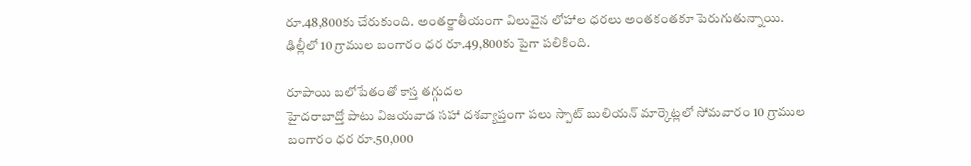రూ.48,800కు చేరుకుంది. అంతర్జాతీయంగా విలువైన లోహాల ధరలు అంతకంతకూ పెరుగుతున్నాయి. ఢిల్లీలో 10 గ్రాముల బంగారం ధర రూ.49,800కు పైగా పలికింది.

రూపాయి బలోపేతంతో కాస్త తగ్గుదల
హైదరాబాద్తో పాటు విజయవాడ సహా దశవ్యాప్తంగా పలు స్పాట్ బులియన్ మార్కెట్లలో సోమవారం 10 గ్రాముల బంగారం ధర రూ.50,000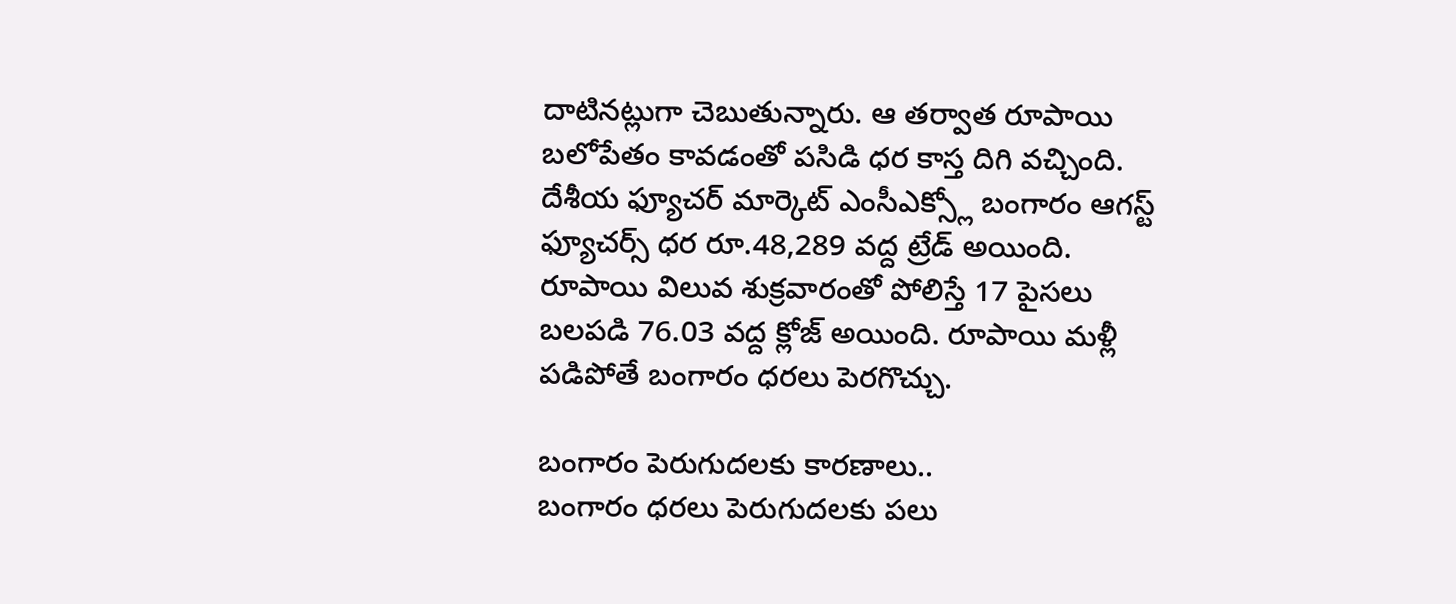దాటినట్లుగా చెబుతున్నారు. ఆ తర్వాత రూపాయి బలోపేతం కావడంతో పసిడి ధర కాస్త దిగి వచ్చింది. దేశీయ ఫ్యూచర్ మార్కెట్ ఎంసీఎక్స్లో బంగారం ఆగస్ట్ ఫ్యూచర్స్ ధర రూ.48,289 వద్ద ట్రేడ్ అయింది. రూపాయి విలువ శుక్రవారంతో పోలిస్తే 17 పైసలు బలపడి 76.03 వద్ద క్లోజ్ అయింది. రూపాయి మళ్లీ పడిపోతే బంగారం ధరలు పెరగొచ్చు.

బంగారం పెరుగుదలకు కారణాలు..
బంగారం ధరలు పెరుగుదలకు పలు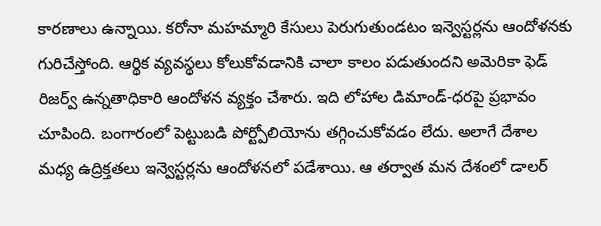కారణాలు ఉన్నాయి. కరోనా మహమ్మారి కేసులు పెరుగుతుండటం ఇన్వెస్టర్లను ఆందోళనకు గురిచేస్తోంది. ఆర్థిక వ్యవస్థలు కోలుకోవడానికి చాలా కాలం పడుతుందని అమెరికా ఫెడ్ రిజర్వ్ ఉన్నతాధికారి ఆందోళన వ్యక్తం చేశారు. ఇది లోహాల డిమాండ్-ధరపై ప్రభావం చూపింది. బంగారంలో పెట్టుబడి పోర్ట్పోలియోను తగ్గించుకోవడం లేదు. అలాగే దేశాల మధ్య ఉద్రిక్తతలు ఇన్వెస్టర్లను ఆందోళనలో పడేశాయి. ఆ తర్వాత మన దేశంలో డాలర్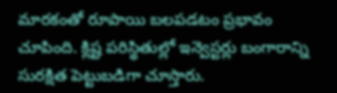మారకంతో రూపాయి బలపడటం ప్రభావం చూపింది. క్లిష్ట పరిస్థితుల్లో ఇన్వెస్టర్లు బంగారాన్ని సురక్షిత పెట్టుబడిగా చూస్తారు.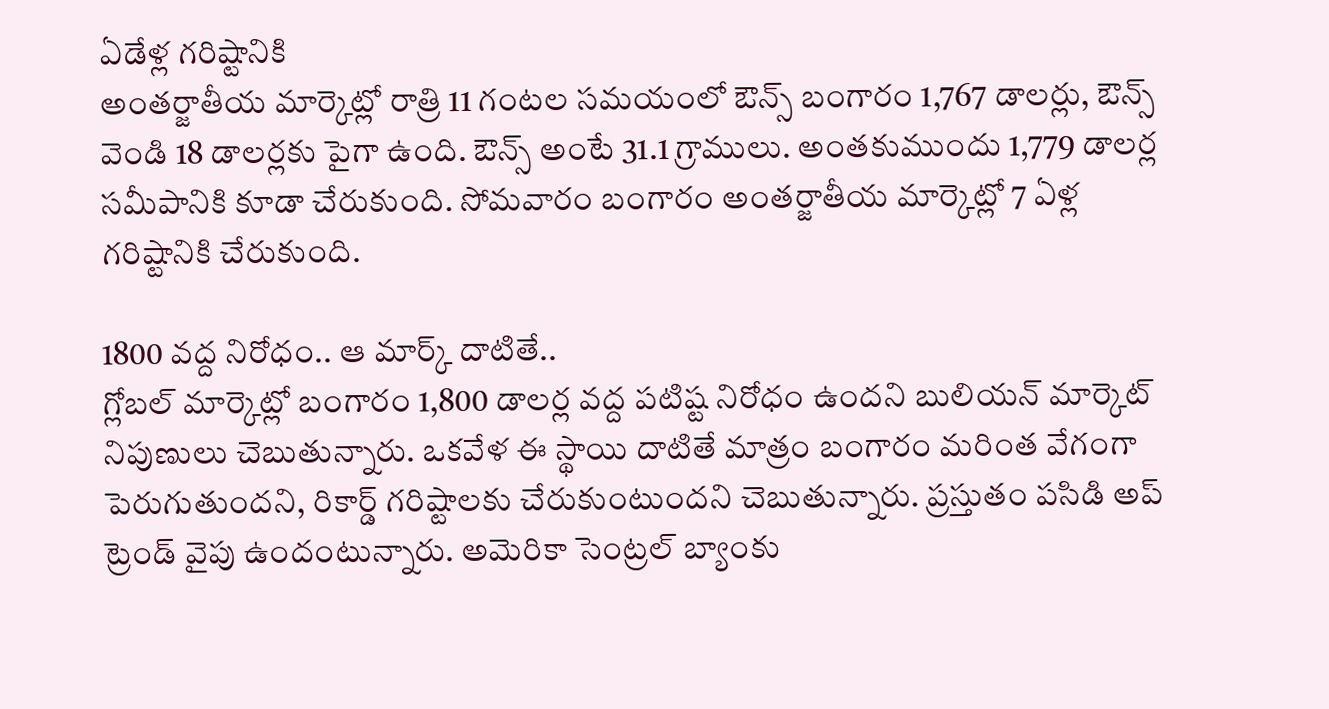ఏడేళ్ల గరిష్టానికి
అంతర్జాతీయ మార్కెట్లో రాత్రి 11 గంటల సమయంలో ఔన్స్ బంగారం 1,767 డాలర్లు, ఔన్స్ వెండి 18 డాలర్లకు పైగా ఉంది. ఔన్స్ అంటే 31.1 గ్రాములు. అంతకుముందు 1,779 డాలర్ల సమీపానికి కూడా చేరుకుంది. సోమవారం బంగారం అంతర్జాతీయ మార్కెట్లో 7 ఏళ్ల గరిష్టానికి చేరుకుంది.

1800 వద్ద నిరోధం.. ఆ మార్క్ దాటితే..
గ్లోబల్ మార్కెట్లో బంగారం 1,800 డాలర్ల వద్ద పటిష్ట నిరోధం ఉందని బులియన్ మార్కెట్ నిపుణులు చెబుతున్నారు. ఒకవేళ ఈ స్థాయి దాటితే మాత్రం బంగారం మరింత వేగంగా పెరుగుతుందని, రికార్డ్ గరిష్టాలకు చేరుకుంటుందని చెబుతున్నారు. ప్రస్తుతం పసిడి అప్ ట్రెండ్ వైపు ఉందంటున్నారు. అమెరికా సెంట్రల్ బ్యాంకు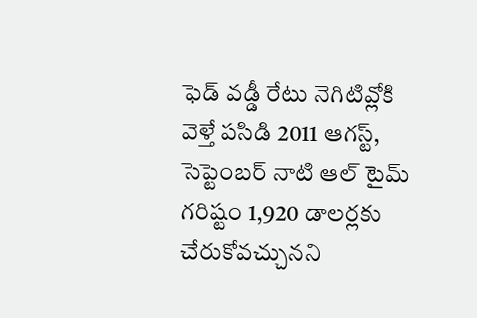ఫెడ్ వడ్డీ రేటు నెగిటివ్లోకి వెళ్తే పసిడి 2011 ఆగస్ట్, సెప్టెంబర్ నాటి ఆల్ టైమ్ గరిష్టం 1,920 డాలర్లకు చేరుకోవచ్చునని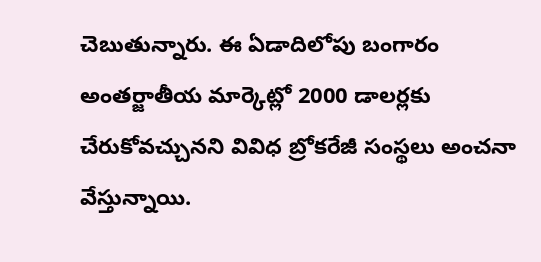చెబుతున్నారు. ఈ ఏడాదిలోపు బంగారం అంతర్జాతీయ మార్కెట్లో 2000 డాలర్లకు చేరుకోవచ్చునని వివిధ బ్రోకరేజీ సంస్థలు అంచనా వేస్తున్నాయి.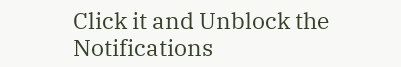Click it and Unblock the Notifications